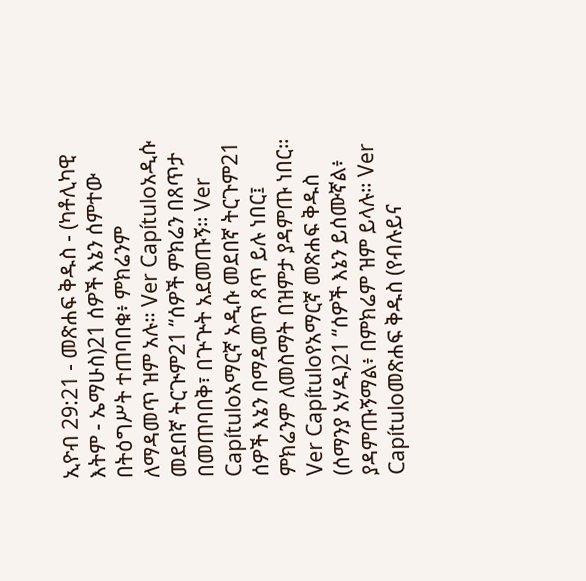ኢዮብ 29:21 - መጽሐፍ ቅዱስ - (ካቶሊካዊ እትም - ኤማሁስ)21 ሰዎች እኔን ሰምተው በትዕግሥት ተጠባበቁ፥ ምክሬንም ለማዳመጥ ዝም አሉ። Ver Capítuloአዲሱ መደበኛ ትርጒም21 “ሰዎች ምክሬን በጸጥታ በመጠባበቅ፣ በጕጕት አደመጡኝ። Ver Capítuloአማርኛ አዲሱ መደበኛ ትርጉም21 ሰዎች እኔን በማዳመጥ ጸጥ ይሉ ነበር፤ ምክሬንም ለመስማት በዝምታ ያዳምጡ ነበር። Ver Capítuloየአማርኛ መጽሐፍ ቅዱስ (ሰማንያ አሃዱ)21 “ሰዎች እኔን ይሰሙኛል፥ ያዳምጡኝማል፥ በምክሬም ዝም ይላሉ። Ver Capítuloመጽሐፍ ቅዱስ (የብሉይና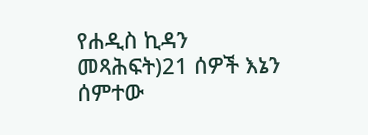የሐዲስ ኪዳን መጻሕፍት)21 ሰዎች እኔን ሰምተው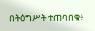በትዕግሥት ተጠባበቁ፥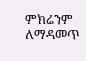ምክሬንም ለማዳመጥ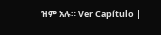ዝም አሉ። Ver Capítulo |